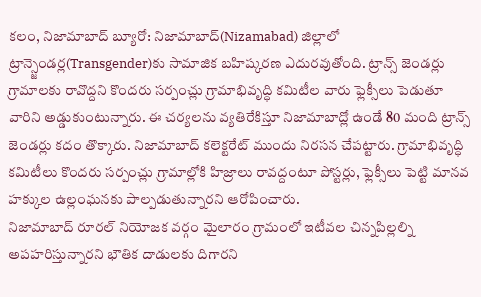కలం, నిజామాబాద్ బ్యూరో: నిజామాబాద్(Nizamabad) జిల్లాలో ట్రాన్స్జెండర్ల(Transgender)కు సామాజిక బహిష్కరణ ఎదురవుతోంది. ట్రాన్స్ జెండర్లు గ్రామాలకు రావొద్దని కొందరు సర్పంచ్లు గ్రామాభివృద్ధి కమిటీల వారు ఫ్లెక్సీలు పెడుతూ వారిని అడ్డుకుంటున్నారు. ఈ చర్యలను వ్యతిరేకిస్తూ నిజామాబాద్లో ఉండే 80 మంది ట్రాన్స్ జెండర్లు కదం తొక్కారు. నిజామాబాద్ కలెక్టరేట్ ముందు నిరసన చేపట్టారు. గ్రామాభివృద్ధి కమిటీలు కొందరు సర్పంచ్లు గ్రామాల్లోకి హిజ్రాలు రావద్దంటూ పోస్టర్లు, ఫ్లెక్సీలు పెట్టి మానవ హక్కుల ఉల్లంఘనకు పాల్పడుతున్నారని ఆరోపించారు.
నిజామాబాద్ రూరల్ నియోజక వర్గం మైలారం గ్రామంలో ఇటీవల చిన్నపిల్లల్ని అపహరిస్తున్నారని భౌతిక దాడులకు దిగారని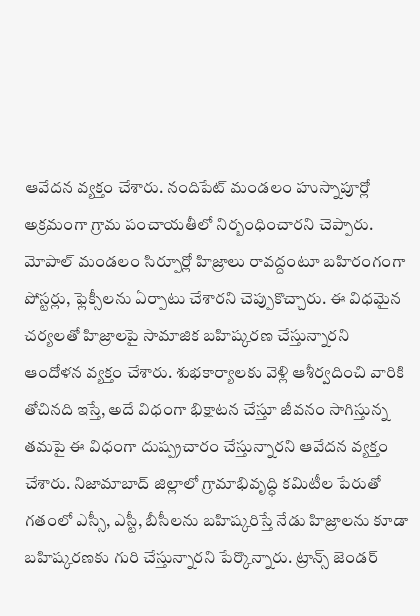ఆవేదన వ్యక్తం చేశారు. నందిపేట్ మండలం హుస్నాపూర్లో అక్రమంగా గ్రామ పంచాయతీలో నిర్బంధించారని చెప్పారు. మోపాల్ మండలం సిర్పూర్లో హిజ్రాలు రావద్దంటూ బహిరంగంగా పోస్టర్లు, ఫ్లెక్సీలను ఏర్పాటు చేశారని చెప్పుకొచ్చారు. ఈ విధమైన చర్యలతో హిజ్రాలపై సామాజిక బహిష్కరణ చేస్తున్నారని ఆందోళన వ్యక్తం చేశారు. శుభకార్యాలకు వెళ్లి ఆశీర్వదించి వారికి తోచినది ఇస్తే, అదే విధంగా భిక్షాటన చేస్తూ జీవనం సాగిస్తున్న తమపై ఈ విధంగా దుష్ప్రచారం చేస్తున్నారని ఆవేదన వ్యక్తం చేశారు. నిజామాబాద్ జిల్లాలో గ్రామాభివృద్ధి కమిటీల పేరుతో గతంలో ఎస్సీ, ఎస్టీ, బీసీలను బహిష్కరిస్తే నేడు హిజ్రాలను కూడా బహిష్కరణకు గురి చేస్తున్నారని పేర్కొన్నారు. ట్రాన్స్ జెండర్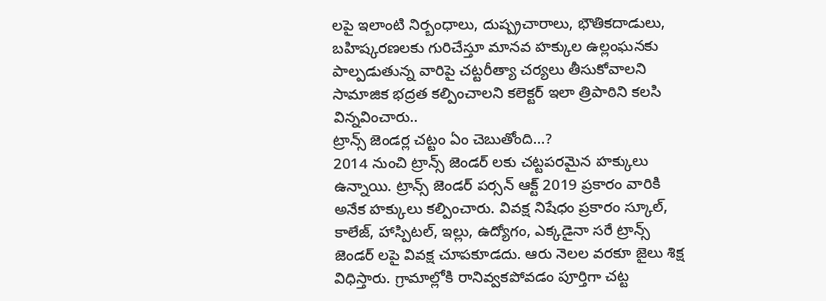లపై ఇలాంటి నిర్బంధాలు, దుష్ప్రచారాలు, భౌతికదాడులు, బహిష్కరణలకు గురిచేస్తూ మానవ హక్కుల ఉల్లంఘనకు పాల్పడుతున్న వారిపై చట్టరీత్యా చర్యలు తీసుకోవాలని సామాజిక భద్రత కల్పించాలని కలెక్టర్ ఇలా త్రిపాఠిని కలసి విన్నవించారు..
ట్రాన్స్ జెండర్ల చట్టం ఏం చెబుతోంది…?
2014 నుంచి ట్రాన్స్ జెండర్ లకు చట్టపరమైన హక్కులు ఉన్నాయి. ట్రాన్స్ జెండర్ పర్సన్ ఆక్ట్ 2019 ప్రకారం వారికి అనేక హక్కులు కల్పించారు. వివక్ష నిషేధం ప్రకారం స్కూల్, కాలేజ్, హాస్పిటల్, ఇల్లు, ఉద్యోగం, ఎక్కడైనా సరే ట్రాన్స్ జెండర్ లపై వివక్ష చూపకూడదు. ఆరు నెలల వరకూ జైలు శిక్ష విధిస్తారు. గ్రామాల్లోకి రానివ్వకపోవడం పూర్తిగా చట్ట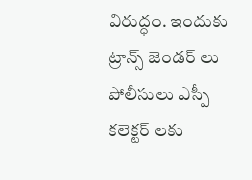విరుద్ధం. ఇందుకు ట్రాన్స్ జెండర్ లు పోలీసులు ఎస్పీ కలెక్టర్ లకు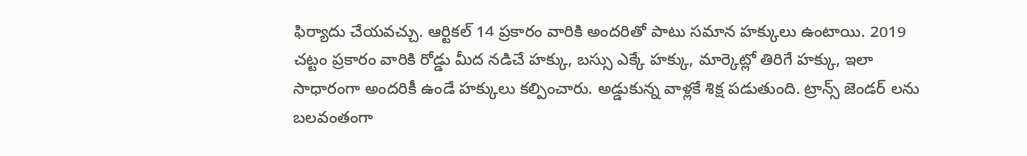ఫిర్యాదు చేయవచ్చు. ఆర్టికల్ 14 ప్రకారం వారికి అందరితో పాటు సమాన హక్కులు ఉంటాయి. 2019 చట్టం ప్రకారం వారికి రోడ్డు మీద నడిచే హక్కు, బస్సు ఎక్కే హక్కు, మార్కెట్లో తిరిగే హక్కు, ఇలా సాధారంగా అందరికీ ఉండే హక్కులు కల్పించారు. అడ్డుకున్న వాళ్లకే శిక్ష పడుతుంది. ట్రాన్స్ జెండర్ లను బలవంతంగా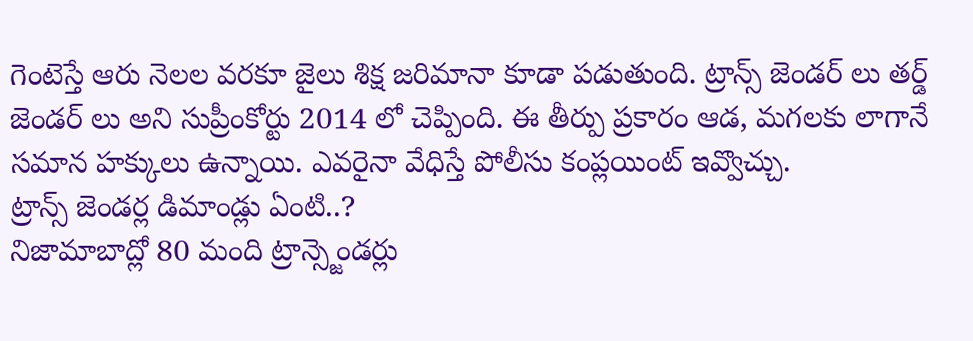గెంటెస్తే ఆరు నెలల వరకూ జైలు శిక్ష జరిమానా కూడా పడుతుంది. ట్రాన్స్ జెండర్ లు తర్డ్ జెండర్ లు అని సుప్రీంకోర్టు 2014 లో చెప్పింది. ఈ తీర్పు ప్రకారం ఆడ, మగలకు లాగానే సమాన హక్కులు ఉన్నాయి. ఎవరైనా వేధిస్తే పోలీసు కంప్లయింట్ ఇవ్వొచ్చు.
ట్రాన్స్ జెండర్ల డిమాండ్లు ఏంటి..?
నిజామాబాద్లో 80 మంది ట్రాన్స్జెండర్లు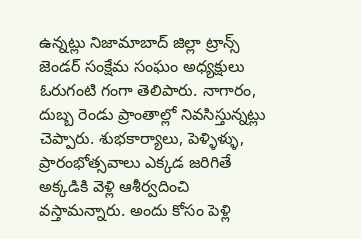ఉన్నట్లు నిజామాబాద్ జిల్లా ట్రాన్స్ జెండర్ సంక్షేమ సంఘం అధ్యక్షులు ఓరుగంటి గంగా తెలిపారు. నాగారం, దుబ్బ రెండు ప్రాంతాల్లో నివసిస్తున్నట్లు చెప్పారు. శుభకార్యాలు, పెళ్ళిళ్ళు, ప్రారంభోత్సవాలు ఎక్కడ జరిగితే అక్కడికి వెళ్లి ఆశీర్వదించి వస్తామన్నారు. అందు కోసం పెళ్లి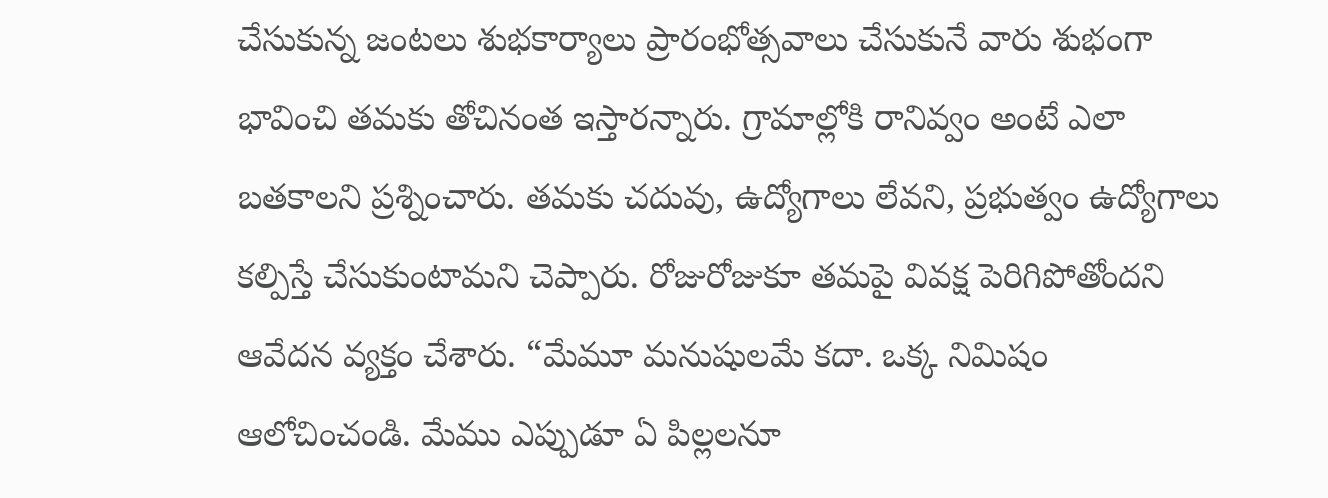చేసుకున్న జంటలు శుభకార్యాలు ప్రారంభోత్సవాలు చేసుకునే వారు శుభంగా భావించి తమకు తోచినంత ఇస్తారన్నారు. గ్రామాల్లోకి రానివ్వం అంటే ఎలా బతకాలని ప్రశ్నించారు. తమకు చదువు, ఉద్యోగాలు లేవని, ప్రభుత్వం ఉద్యోగాలు కల్పిస్తే చేసుకుంటామని చెప్పారు. రోజురోజుకూ తమపై వివక్ష పెరిగిపోతోందని ఆవేదన వ్యక్తం చేశారు. “మేమూ మనుషులమే కదా. ఒక్క నిమిషం ఆలోచించండి. మేము ఎప్పుడూ ఏ పిల్లలనూ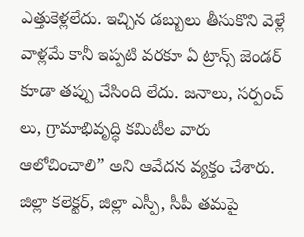ఎత్తుకెళ్లలేదు. ఇచ్చిన డబ్బులు తీసుకొని వెళ్లే వాళ్లమే కానీ ఇప్పటి వరకూ ఏ ట్రాన్స్ జెండర్ కూడా తప్పు చేసింది లేదు. జనాలు, సర్పంచ్ లు, గ్రామాభివృద్ధి కమిటీల వారు ఆలోచించాలి” అని ఆవేదన వ్యక్తం చేశారు. జిల్లా కలెక్టర్, జిల్లా ఎస్పీ, సీపీ తమపై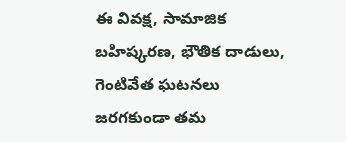ఈ వివక్ష, సామాజిక బహిష్కరణ, భౌతిక దాడులు, గెంటివేత ఘటనలు జరగకుండా తమ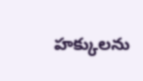హక్కులను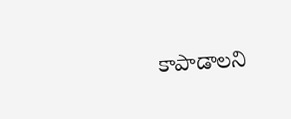కాపాడాలని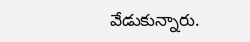వేడుకున్నారు.